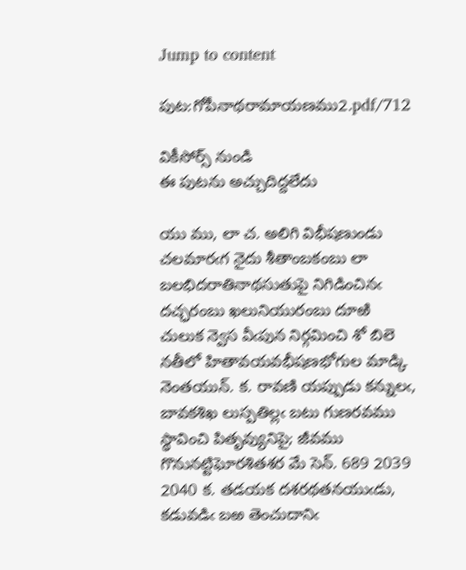Jump to content

పుట:గోపీనాథరామాయణము2.pdf/712

వికీసోర్స్ నుండి
ఈ పుటను అచ్చుదిద్దలేదు

యు ము, లా చ. అలిగి విభీషణుండు చలమారఁగ నైదు శీతాంబకంబు లా బలభిదరాతినాథసుతుపై నిగిడించినఁ దచ్ఛరంబు ఖలునియురంబు దూఱి చులుక న్వెస వీఁపున నిర్గమించి శో బిలె నతీలో హితావయవభీషణభోగుల మాడ్కి నెంతయున్. క. రావణి యప్పుడు కన్నులఁ, బావకశిఖ లుస్పతిల్లఁ బటు గుణరవము స్థావించి పితృవ్యునిపై; జీవము గొనునట్టిఘోరశితశర మే సెన్. 689 2039 2040 క. తడయక దశరథతనయుఁడు, కడువడిఁ బఱ తెంచుదానిఁ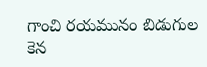గాంచి రయమునం బిడుగుల కెన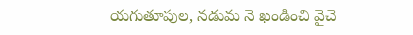యగుతూపుల, నడుమ నె ఖండించి వైచె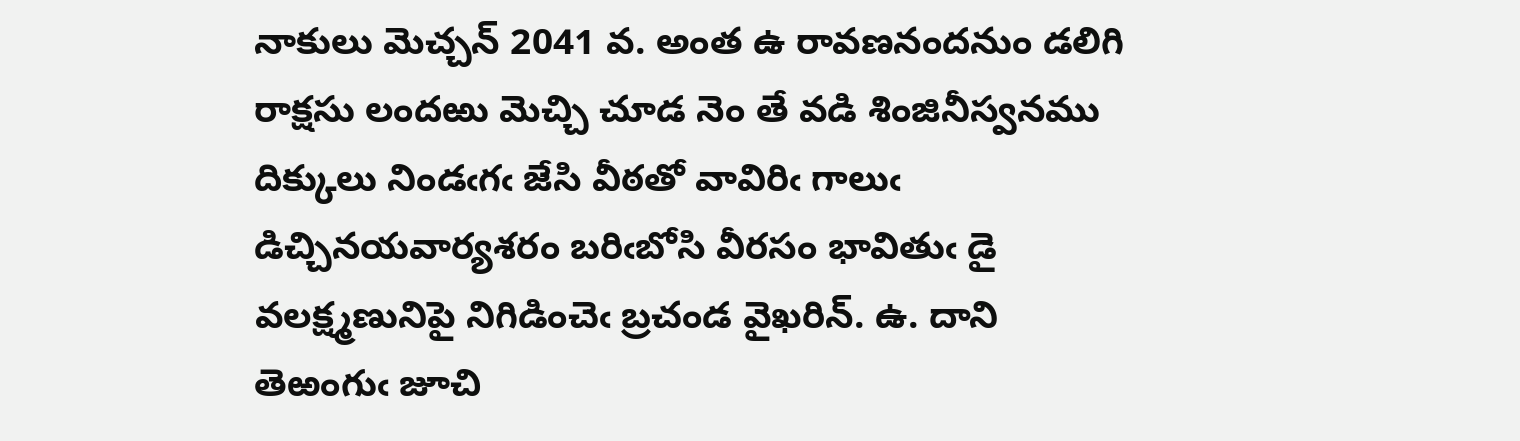నాకులు మెచ్చన్ 2041 వ. అంత ఉ రావణనందనుం డలిగి రాక్షసు లందఱు మెచ్చి చూడ నెం తే వడి శింజినీస్వనము దిక్కులు నిండఁగఁ జేసి వీఠతో వావిరిఁ గాలుఁ డిచ్చినయవార్యశరం బరిఁబోసి వీరసం భావితుఁ డై వలక్ష్మణునిపై నిగిడించెఁ బ్రచండ వైఖరిన్. ఉ. దాని తెఱంగుఁ జూచి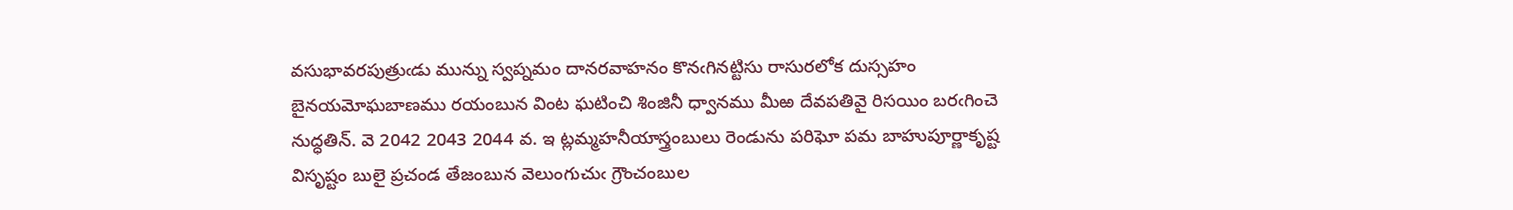వసుభావరపుత్రుఁడు మున్ను స్వప్నమం దానరవాహనం కొనఁగినట్టిసు రాసురలోక దుస్సహం బైనయమోఘబాణము రయంబున వింట ఘటించి శింజినీ ధ్వానము మీఱ దేవపతివై రిసయిం బరఁగించె నుద్ధతిన్. వె 2042 2043 2044 వ. ఇ ట్లమ్మహనీయాస్త్రంబులు రెండును పరిఘో పమ బాహుపూర్ణాకృష్ట విసృష్టం బులై ప్రచండ తేజంబున వెలుంగుచుఁ గ్రౌంచంబుల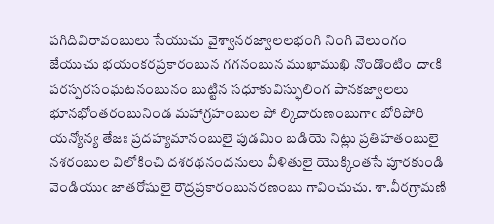పగిదివిరావంబులు సేయుచు వైశ్వానరజ్వాలలభంగి నింగి వెలుంగం జేయుచు భయంకరప్రకారంబున గగనంబున ముఖాముఖి నొండొంటిం దాఁకి పరస్పరసంఘటనంబునం బుట్టిన సధూకువిస్ఫులింగ పానకజ్వాలలు భూనభోంతరంబునిండ మహాగ్రహంబుల పో ల్కిదారుణంబుగాఁ బోరిపోరి యన్యోన్య తేజః ప్రదహ్యమానంబులై పుడమిం బడియె నిట్లు ప్రతిహతంబులై నశరంబుల విలోకించి దశరథనందనులు వీళితులై యొక్కింతసే పూరకుండి వెండియుఁ జాతరోషులై రౌద్రప్రకారంబునరణంబు గావించుచు. శా.వీరగ్రామణి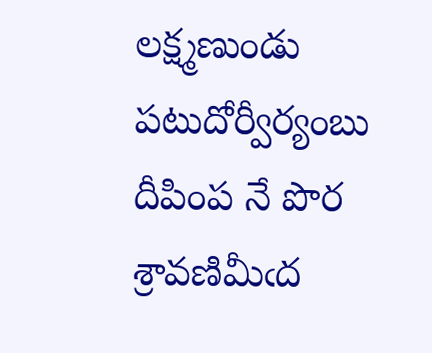లక్ష్మణుండు పటుదోర్వీర్యంబు దీపింప నే పొర శ్రావణిమీఁద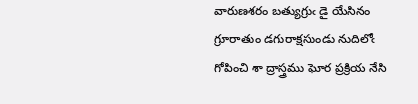వారుణశరం బత్యుగ్రుఁ డై యేసినం గ్రూరాతుం డగురాక్షసుండు నుదిలోఁ గోపించి శా ద్రాస్త్రము ఘోర ప్రక్రియ నేసి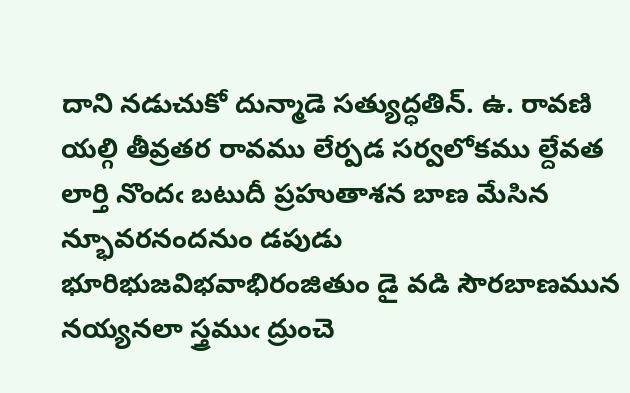దాని నడుచుకో దున్మాడె సత్యుద్ధతిన్. ఉ. రావణి యల్గి తీవ్రతర రావము లేర్పడ సర్వలోకము ల్దేవత లార్తి నొందఁ బటుదీ ప్రహుతాశన బాణ మేసిన న్భూవరనందనుం డపుడు భూరిభుజవిభవాభిరంజితుం డై వడి సౌరబాణమున నయ్యనలా స్త్రముఁ ద్రుంచె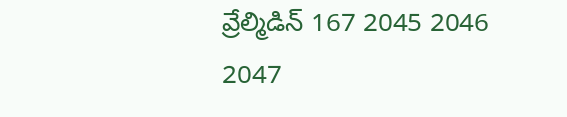వ్రేల్మిడిన్ 167 2045 2046 2047